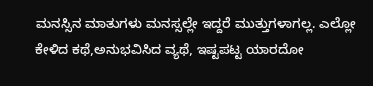ಮನಸ್ಸಿನ ಮಾತುಗಳು ಮನಸ್ಸಲ್ಲೇ ಇದ್ದರೆ ಮುತ್ತುಗಳಾಗಲ್ಲ. ಎಲ್ಲೋ ಕೇಳಿದ ಕಥೆ,ಅನುಭವಿಸಿದ ವ್ಯಥೆ, ಇಷ್ಟಪಟ್ಟ ಯಾರದೋ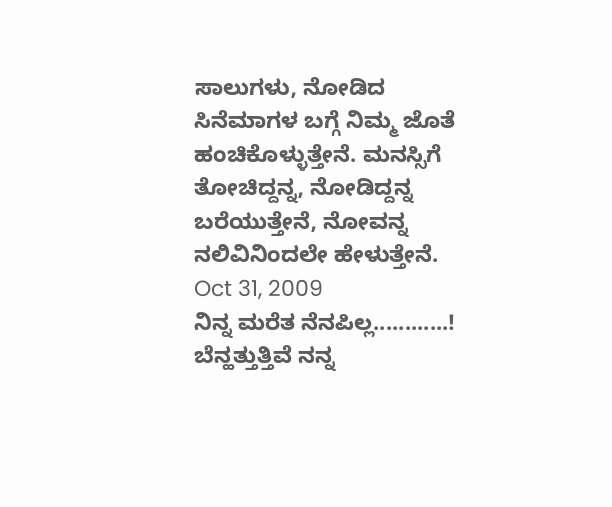ಸಾಲುಗಳು, ನೋಡಿದ ಸಿನೆಮಾಗಳ ಬಗ್ಗೆ ನಿಮ್ಮ ಜೊತೆ ಹಂಚಿಕೊಳ್ಳುತ್ತೇನೆ. ಮನಸ್ಸಿಗೆ ತೋಚಿದ್ದನ್ನ, ನೋಡಿದ್ದನ್ನ ಬರೆಯುತ್ತೇನೆ, ನೋವನ್ನ ನಲಿವಿನಿಂದಲೇ ಹೇಳುತ್ತೇನೆ.
Oct 31, 2009
ನಿನ್ನ ಮರೆತ ನೆನಪಿಲ್ಲ............!
ಬೆನ್ಹತ್ತುತ್ತಿವೆ ನನ್ನ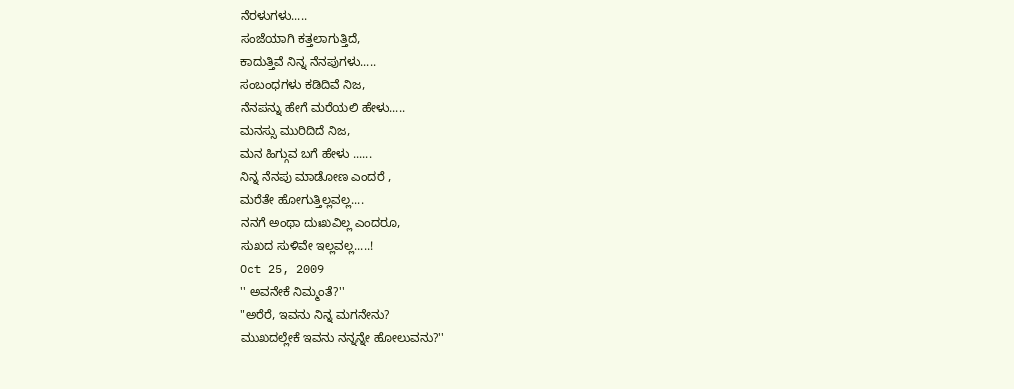ನೆರಳುಗಳು.....
ಸಂಜೆಯಾಗಿ ಕತ್ತಲಾಗುತ್ತಿದೆ,
ಕಾದುತ್ತಿವೆ ನಿನ್ನ ನೆನಪುಗಳು.....
ಸಂಬಂಧಗಳು ಕಡಿದಿವೆ ನಿಜ,
ನೆನಪನ್ನು ಹೇಗೆ ಮರೆಯಲಿ ಹೇಳು.....
ಮನಸ್ಸು ಮುರಿದಿದೆ ನಿಜ,
ಮನ ಹಿಗ್ಗುವ ಬಗೆ ಹೇಳು ......
ನಿನ್ನ ನೆನಪು ಮಾಡೋಣ ಎಂದರೆ ,
ಮರೆತೇ ಹೋಗುತ್ತಿಲ್ಲವಲ್ಲ....
ನನಗೆ ಅಂಥಾ ದುಃಖವಿಲ್ಲ ಎಂದರೂ,
ಸುಖದ ಸುಳಿವೇ ಇಲ್ಲವಲ್ಲ.....!
Oct 25, 2009
'' ಅವನೇಕೆ ನಿಮ್ಮಂತೆ?''
"ಅರೆರೆ, ಇವನು ನಿನ್ನ ಮಗನೇನು?
ಮುಖದಲ್ಲೇಕೆ ಇವನು ನನ್ನನ್ನೇ ಹೋಲುವನು?''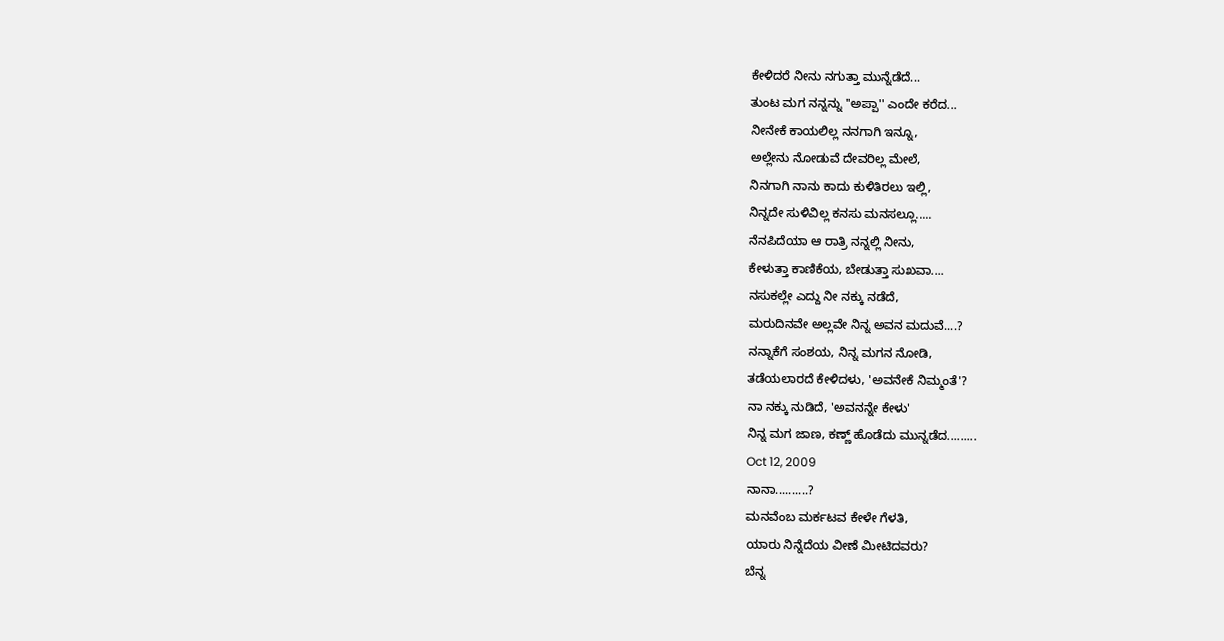ಕೇಳಿದರೆ ನೀನು ನಗುತ್ತಾ ಮುನ್ನೆಡೆದೆ...
ತುಂಟ ಮಗ ನನ್ನನ್ನು ''ಅಪ್ಪಾ'' ಎಂದೇ ಕರೆದ...
ನೀನೇಕೆ ಕಾಯಲಿಲ್ಲ ನನಗಾಗಿ ಇನ್ನೂ,
ಅಲ್ಲೇನು ನೋಡುವೆ ದೇವರಿಲ್ಲ ಮೇಲೆ,
ನಿನಗಾಗಿ ನಾನು ಕಾದು ಕುಳಿತಿರಲು ಇಲ್ಲಿ,
ನಿನ್ನದೇ ಸುಳಿವಿಲ್ಲ ಕನಸು ಮನಸಲ್ಲೂ.....
ನೆನಪಿದೆಯಾ ಆ ರಾತ್ರಿ ನನ್ನಲ್ಲಿ ನೀನು,
ಕೇಳುತ್ತಾ ಕಾಣಿಕೆಯ, ಬೇಡುತ್ತಾ ಸುಖವಾ....
ನಸುಕಲ್ಲೇ ಎದ್ದು ನೀ ನಕ್ಕು ನಡೆದೆ,
ಮರುದಿನವೇ ಅಲ್ಲವೇ ನಿನ್ನ ಅವನ ಮದುವೆ....?
ನನ್ನಾಕೆಗೆ ಸಂಶಯ, ನಿನ್ನ ಮಗನ ನೋಡಿ,
ತಡೆಯಲಾರದೆ ಕೇಳಿದಳು, 'ಅವನೇಕೆ ನಿಮ್ಮಂತೆ'?
ನಾ ನಕ್ಕು ನುಡಿದೆ, 'ಅವನನ್ನೇ ಕೇಳು'
ನಿನ್ನ ಮಗ ಜಾಣ, ಕಣ್ಣ್ ಹೊಡೆದು ಮುನ್ನಡೆದ.........
Oct 12, 2009
ನಾನಾ..........?
ಮನವೆಂಬ ಮರ್ಕಟವ ಕೇಳೇ ಗೆಳತಿ,
ಯಾರು ನಿನ್ನೆದೆಯ ವೀಣೆ ಮೀಟಿದವರು?
ಬೆನ್ನ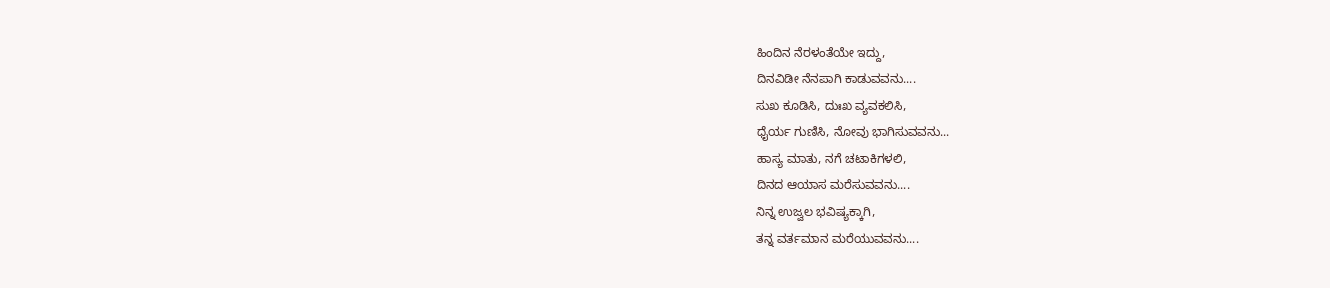ಹಿಂದಿನ ನೆರಳಂತೆಯೇ ಇದ್ದು,
ದಿನವಿಡೀ ನೆನಪಾಗಿ ಕಾಡುವವನು....
ಸುಖ ಕೂಡಿಸಿ, ದುಃಖ ವ್ಯವಕಲಿಸಿ,
ಧೈರ್ಯ ಗುಣಿಸಿ, ನೋವು ಭಾಗಿಸುವವನು...
ಹಾಸ್ಯ ಮಾತು, ನಗೆ ಚಟಾಕಿಗಳಲಿ,
ದಿನದ ಆಯಾಸ ಮರೆಸುವವನು....
ನಿನ್ನ ಉಜ್ವಲ ಭವಿಷ್ಯಕ್ಕಾಗಿ,
ತನ್ನ ವರ್ತಮಾನ ಮರೆಯುವವನು....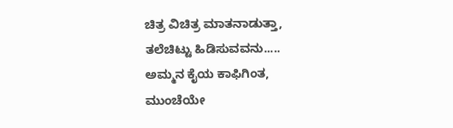ಚಿತ್ರ ವಿಚಿತ್ರ ಮಾತನಾಡುತ್ತಾ,
ತಲೆಚಿಟ್ಟು ಹಿಡಿಸುವವನು.....
ಅಮ್ಮನ ಕೈಯ ಕಾಫಿಗಿಂತ,
ಮುಂಚೆಯೇ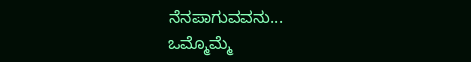ನೆನಪಾಗುವವನು...
ಒಮ್ಮೊಮ್ಮೆ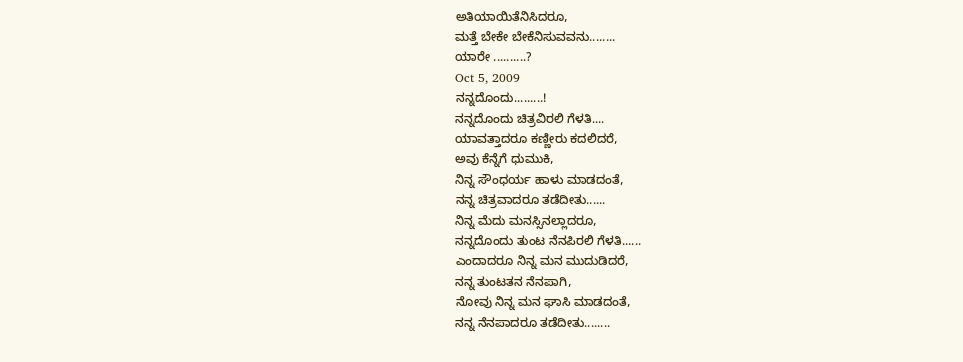ಅತಿಯಾಯಿತೆನಿಸಿದರೂ,
ಮತ್ತೆ ಬೇಕೇ ಬೇಕೆನಿಸುವವನು........
ಯಾರೇ ..........?
Oct 5, 2009
ನನ್ನದೊಂದು.........!
ನನ್ನದೊಂದು ಚಿತ್ರವಿರಲಿ ಗೆಳತಿ....
ಯಾವತ್ತಾದರೂ ಕಣ್ಣೀರು ಕದಲಿದರೆ,
ಅವು ಕೆನ್ನೆಗೆ ಧುಮುಕಿ,
ನಿನ್ನ ಸೌಂಧರ್ಯ ಹಾಳು ಮಾಡದಂತೆ,
ನನ್ನ ಚಿತ್ರವಾದರೂ ತಡೆದೀತು......
ನಿನ್ನ ಮೆದು ಮನಸ್ಸಿನಲ್ಲಾದರೂ,
ನನ್ನದೊಂದು ತುಂಟ ನೆನಪಿರಲಿ ಗೆಳತಿ......
ಎಂದಾದರೂ ನಿನ್ನ ಮನ ಮುದುಡಿದರೆ,
ನನ್ನ ತುಂಟತನ ನೆನಪಾಗಿ,
ನೋವು ನಿನ್ನ ಮನ ಘಾಸಿ ಮಾಡದಂತೆ,
ನನ್ನ ನೆನಪಾದರೂ ತಡೆದೀತು........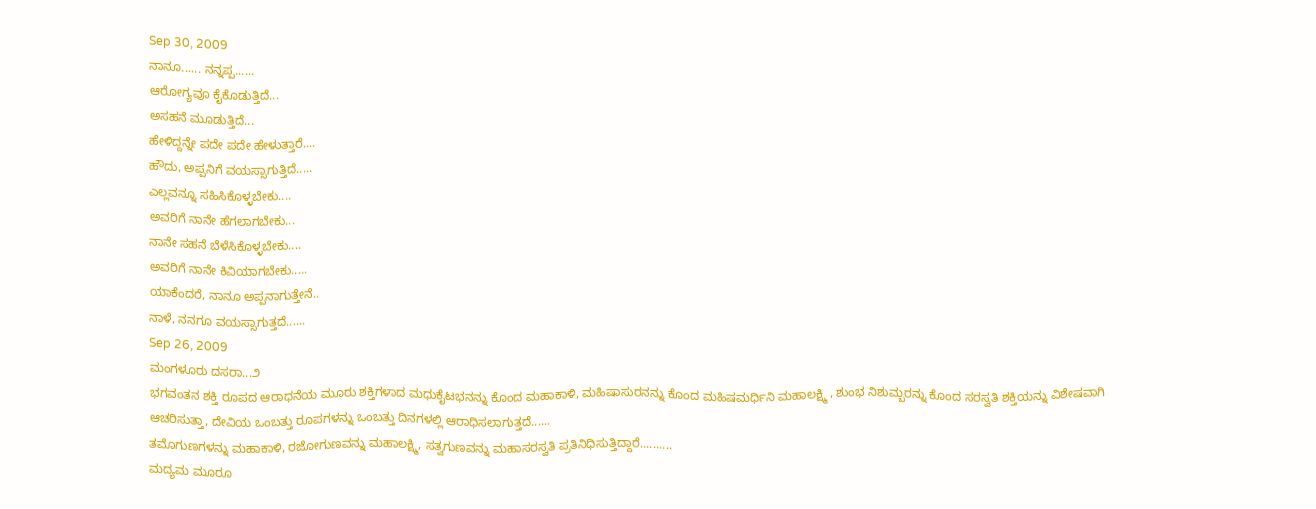Sep 30, 2009
ನಾನೂ...... ನನ್ನಪ್ಪ......
ಆರೋಗ್ಯವೂ ಕೈಕೊಡುತ್ತಿದೆ...
ಅಸಹನೆ ಮೂಡುತ್ತಿದೆ...
ಹೇಳಿದ್ದನ್ನೇ ಪದೇ ಪದೇ ಹೇಳುತ್ತಾರೆ....
ಹೌದು, ಅಪ್ಪನಿಗೆ ವಯಸ್ಸಾಗುತ್ತಿದೆ.....
ಎಲ್ಲವನ್ನೂ ಸಹಿಸಿಕೊಳ್ಳಬೇಕು....
ಅವರಿಗೆ ನಾನೇ ಹೆಗಲಾಗಬೇಕು...
ನಾನೇ ಸಹನೆ ಬೆಳೆಸಿಕೊಳ್ಳಬೇಕು....
ಅವರಿಗೆ ನಾನೇ ಕಿವಿಯಾಗಬೇಕು.....
ಯಾಕೆಂದರೆ, ನಾನೂ ಅಪ್ಪನಾಗುತ್ತೇನೆ..
ನಾಳೆ, ನನಗೂ ವಯಸ್ಸಾಗುತ್ತದೆ......
Sep 26, 2009
ಮಂಗಳೂರು ದಸರಾ...೨
ಭಗವಂತನ ಶಕ್ತಿ ರೂಪದ ಆರಾಧನೆಯ ಮೂರು ಶಕ್ತಿಗಳಾದ ಮಧುಕೈಟಭನನ್ನು ಕೊಂದ ಮಹಾಕಾಳಿ, ಮಹಿಷಾಸುರನನ್ನು ಕೊಂದ ಮಹಿಷಮರ್ಧಿನಿ ಮಹಾಲಕ್ಷ್ಮಿ , ಶುಂಭ ನಿಶುಮ್ಬರನ್ನು ಕೊಂದ ಸರಸ್ವತಿ ಶಕ್ತಿಯನ್ನು ವಿಶೇಷವಾಗಿ ಆಚರಿಸುತ್ತಾ, ದೇವಿಯ ಒಂಬತ್ತು ರೂಪಗಳನ್ನು ಒಂಬತ್ತು ದಿನಗಳಲ್ಲಿ ಆರಾಧಿಸಲಾಗುತ್ತದೆ......
ತಮೊಗುಣಗಳನ್ನು ಮಹಾಕಾಳಿ, ರಜೋಗುಣವನ್ನು ಮಹಾಲಕ್ಷ್ಮಿ, ಸತ್ವಗುಣವನ್ನು ಮಹಾಸರಸ್ವತಿ ಪ್ರತಿನಿಧಿಸುತ್ತಿದ್ದಾರೆ..........
ಮದ್ಯಮ ಮೂರೂ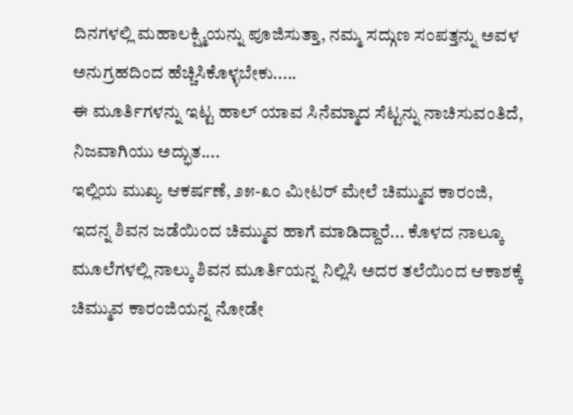ದಿನಗಳಲ್ಲಿ ಮಹಾಲಕ್ಷ್ಮಿಯನ್ನು ಪೂಜಿಸುತ್ತಾ, ನಮ್ಮ ಸದ್ಗುಣ ಸಂಪತ್ತನ್ನು ಅವಳ ಅನುಗ್ರಹದಿಂದ ಹೆಚ್ಚಿಸಿಕೊಳ್ಳಬೇಕು.....
ಈ ಮೂರ್ತಿಗಳನ್ನು ಇಟ್ಟ ಹಾಲ್ ಯಾವ ಸಿನೆಮ್ಮಾದ ಸೆಟ್ಟನ್ನು ನಾಚಿಸುವಂತಿದೆ, ನಿಜವಾಗಿಯು ಅದ್ಭುತ....
ಇಲ್ಲಿಯ ಮುಖ್ಯ ಆಕರ್ಷಣೆ, ೨೫-೩೦ ಮೀಟರ್ ಮೇಲೆ ಚಿಮ್ಮುವ ಕಾರಂಜಿ, ಇದನ್ನ ಶಿವನ ಜಡೆಯಿಂದ ಚಿಮ್ಮುವ ಹಾಗೆ ಮಾಡಿದ್ದಾರೆ... ಕೊಳದ ನಾಲ್ಕೂ ಮೂಲೆಗಳಲ್ಲಿ ನಾಲ್ಕು ಶಿವನ ಮೂರ್ತಿಯನ್ನ ನಿಲ್ಲಿಸಿ ಅದರ ತಲೆಯಿಂದ ಆಕಾಶಕ್ಕೆ ಚಿಮ್ಮುವ ಕಾರಂಜಿಯನ್ನ ನೋಡೇ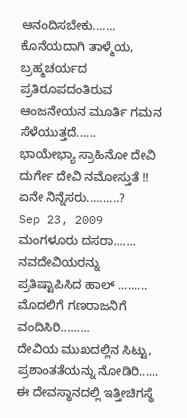ಆನಂದಿಸಬೇಕು.......
ಕೊನೆಯದಾಗಿ ತಾಳ್ಮೆಯ, ಬ್ರಹ್ಮಚರ್ಯದ ಪ್ರತಿರೂಪದಂತಿರುವ ಆಂಜನೇಯನ ಮೂರ್ತಿ ಗಮನ ಸೆಳೆಯುತ್ತದೆ......
ಭಾಯೇಭ್ಯಾ ಸ್ರಾಹಿನೋ ದೇವಿ ದುರ್ಗೇ ದೇವಿ ನಮೋಸ್ತುತೆ !!
ಏನೇ ನಿನ್ನೆಸರು..........?
Sep 23, 2009
ಮಂಗಳೂರು ದಸರಾ.......
ನವದೇವಿಯರನ್ನು ಪ್ರತಿಷ್ಟಾಪಿಸಿದ ಹಾಲ್ .........
ಮೊದಲಿಗೆ ಗಣರಾಜನಿಗೆ ವಂದಿಸಿರಿ.........
ದೇವಿಯ ಮುಖದಲ್ಲಿನ ಸಿಟ್ಟು, ಪ್ರಶಾಂತತೆಯನ್ನು ನೋಡಿರಿ......
ಈ ದೇವಸ್ಥಾನದಲ್ಲಿ ಇತ್ತೀಚಿಗಸ್ಥೆ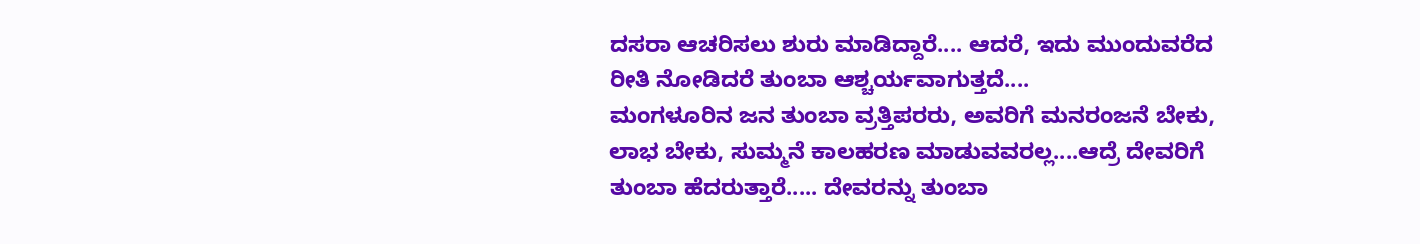ದಸರಾ ಆಚರಿಸಲು ಶುರು ಮಾಡಿದ್ದಾರೆ.... ಆದರೆ, ಇದು ಮುಂದುವರೆದ ರೀತಿ ನೋಡಿದರೆ ತುಂಬಾ ಆಶ್ಚರ್ಯವಾಗುತ್ತದೆ....
ಮಂಗಳೂರಿನ ಜನ ತುಂಬಾ ವ್ರತ್ತಿಪರರು, ಅವರಿಗೆ ಮನರಂಜನೆ ಬೇಕು, ಲಾಭ ಬೇಕು, ಸುಮ್ಮನೆ ಕಾಲಹರಣ ಮಾಡುವವರಲ್ಲ....ಆದ್ರೆ ದೇವರಿಗೆ ತುಂಬಾ ಹೆದರುತ್ತಾರೆ..... ದೇವರನ್ನು ತುಂಬಾ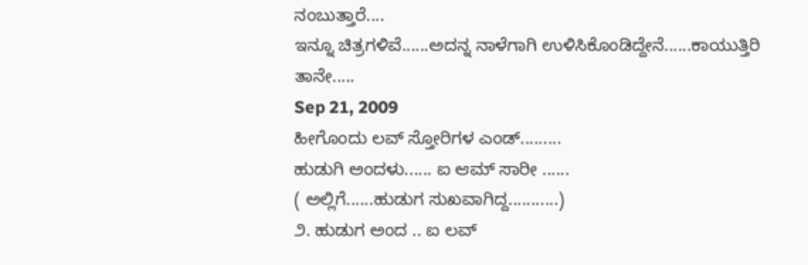ನಂಬುತ್ತಾರೆ....
ಇನ್ನೂ ಚಿತ್ರಗಳಿವೆ......ಅದನ್ನ ನಾಳೆಗಾಗಿ ಉಳಿಸಿಕೊಂಡಿದ್ದೇನೆ......ಕಾಯುತ್ತಿರಿ ತಾನೇ.....
Sep 21, 2009
ಹೀಗೊಂದು ಲವ್ ಸ್ತೋರಿಗಳ ಎಂಡ್.........
ಹುಡುಗಿ ಅಂದಳು...... ಐ ಆಮ್ ಸಾರೀ ......
( ಅಲ್ಲಿಗೆ......ಹುಡುಗ ಸುಖವಾಗಿದ್ದ...........)
೨. ಹುಡುಗ ಅಂದ .. ಐ ಲವ್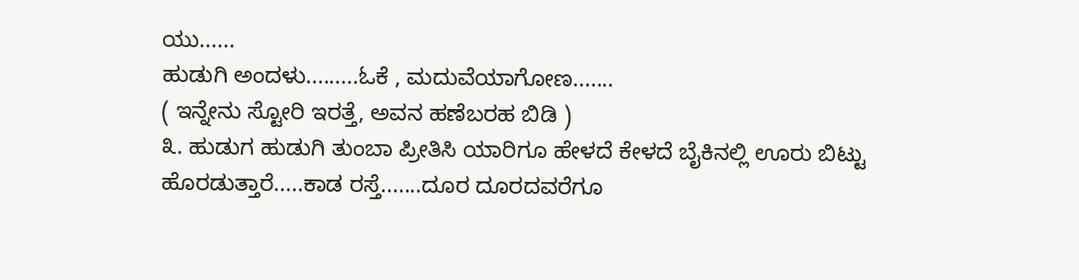ಯು......
ಹುಡುಗಿ ಅಂದಳು.........ಓಕೆ , ಮದುವೆಯಾಗೋಣ.......
( ಇನ್ನೇನು ಸ್ಟೋರಿ ಇರತ್ತೆ, ಅವನ ಹಣೆಬರಹ ಬಿಡಿ )
೩. ಹುಡುಗ ಹುಡುಗಿ ತುಂಬಾ ಪ್ರೀತಿಸಿ ಯಾರಿಗೂ ಹೇಳದೆ ಕೇಳದೆ ಬೈಕಿನಲ್ಲಿ ಊರು ಬಿಟ್ಟು
ಹೊರಡುತ್ತಾರೆ.....ಕಾಡ ರಸ್ತೆ.......ದೂರ ದೂರದವರೆಗೂ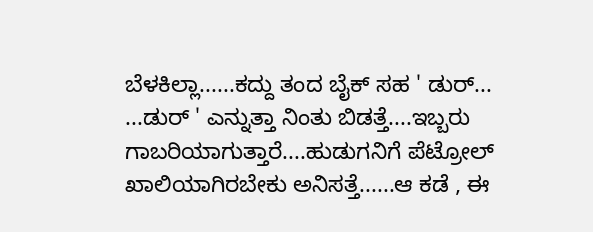ಬೆಳಕಿಲ್ಲಾ......ಕದ್ದು ತಂದ ಬೈಕ್ ಸಹ ' ಡುರ್...
...ಡುರ್ ' ಎನ್ನುತ್ತಾ ನಿಂತು ಬಿಡತ್ತೆ....ಇಬ್ಬರು ಗಾಬರಿಯಾಗುತ್ತಾರೆ....ಹುಡುಗನಿಗೆ ಪೆಟ್ರೋಲ್
ಖಾಲಿಯಾಗಿರಬೇಕು ಅನಿಸತ್ತೆ......ಆ ಕಡೆ , ಈ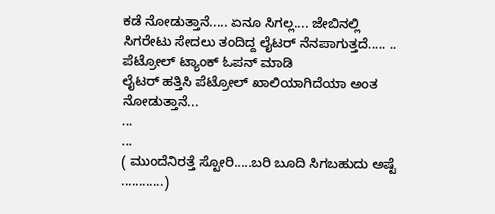ಕಡೆ ನೋಡುತ್ತಾನೆ..... ಏನೂ ಸಿಗಲ್ಲ.... ಜೇಬಿನಲ್ಲಿ
ಸಿಗರೇಟು ಸೇದಲು ತಂದಿದ್ದ ಲೈಟರ್ ನೆನಪಾಗುತ್ತದೆ..... .. ಪೆಟ್ರೋಲ್ ಟ್ಯಾಂಕ್ ಓಪನ್ ಮಾಡಿ
ಲೈಟರ್ ಹತ್ತಿಸಿ ಪೆಟ್ರೋಲ್ ಖಾಲಿಯಾಗಿದೆಯಾ ಅಂತ ನೋಡುತ್ತಾನೆ...
...
...
( ಮುಂದೆನಿರತ್ತೆ ಸ್ಟೋರಿ.....ಬರಿ ಬೂದಿ ಸಿಗಬಹುದು ಅಷ್ಟೆ ............)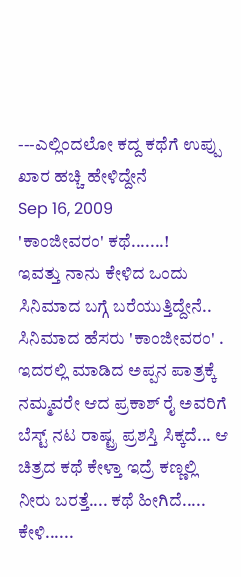---ಎಲ್ಲಿಂದಲೋ ಕದ್ದ ಕಥೆಗೆ ಉಪ್ಪು ಖಾರ ಹಚ್ಚಿ ಹೇಳಿದ್ದೇನೆ
Sep 16, 2009
'ಕಾಂಜೀವರಂ' ಕಥೆ.......!
ಇವತ್ತು ನಾನು ಕೇಳಿದ ಒಂದು ಸಿನಿಮಾದ ಬಗ್ಗೆ ಬರೆಯುತ್ತಿದ್ದೇನೆ.. ಸಿನಿಮಾದ ಹೆಸರು 'ಕಾಂಜೀವರಂ' . ಇದರಲ್ಲಿ ಮಾಡಿದ ಅಪ್ಪನ ಪಾತ್ರಕ್ಕೆ ನಮ್ಮವರೇ ಆದ ಪ್ರಕಾಶ್ ರೈ ಅವರಿಗೆ ಬೆಸ್ಟ್ ನಟ ರಾಷ್ಟ್ರ ಪ್ರಶಸ್ತಿ ಸಿಕ್ಕದೆ... ಆ ಚಿತ್ರದ ಕಥೆ ಕೇಳ್ತಾ ಇದ್ರೆ ಕಣ್ಣಲ್ಲಿ ನೀರು ಬರತ್ತೆ.... ಕಥೆ ಹೀಗಿದೆ..... ಕೇಳಿ......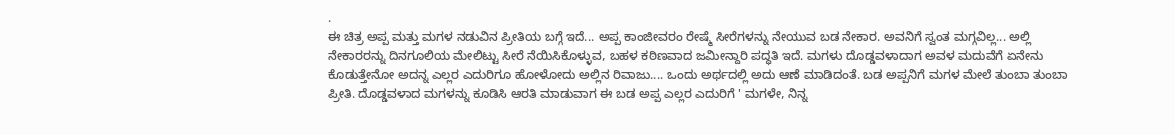.
ಈ ಚಿತ್ರ ಅಪ್ಪ ಮತ್ತು ಮಗಳ ನಡುವಿನ ಪ್ರೀತಿಯ ಬಗ್ಗೆ ಇದೆ... ಅಪ್ಪ ಕಾಂಜೀವರಂ ರೇಷ್ಮೆ ಸೀರೆಗಳನ್ನು ನೇಯುವ ಬಡ ನೇಕಾರ. ಅವನಿಗೆ ಸ್ವಂತ ಮಗ್ಗವಿಲ್ಲ... ಅಲ್ಲಿ ನೇಕಾರರನ್ನು ದಿನಗೂಲಿಯ ಮೇಲಿಟ್ಟು ಸೀರೆ ನೆಯಿಸಿಕೊಳ್ಳುವ, ಬಹಳ ಕಠಿಣವಾದ ಜಮೀನ್ದಾರಿ ಪದ್ಧತಿ ಇದೆ. ಮಗಳು ದೊಡ್ಡವಳಾದಾಗ ಅವಳ ಮದುವೆಗೆ ಏನೇನು ಕೊಡುತ್ತೇನೋ ಅದನ್ನ ಎಲ್ಲರ ಎದುರಿಗೂ ಹೋಳೋದು ಅಲ್ಲಿನ ರಿವಾಜು.... ಒಂದು ಅರ್ಥದಲ್ಲಿ ಅದು ಆಣೆ ಮಾಡಿದಂತೆ. ಬಡ ಅಪ್ಪನಿಗೆ ಮಗಳ ಮೇಲೆ ತುಂಬಾ ತುಂಬಾ ಪ್ರೀತಿ. ದೊಡ್ಡವಳಾದ ಮಗಳನ್ನು ಕೂಡಿಸಿ ಆರತಿ ಮಾಡುವಾಗ ಈ ಬಡ ಅಪ್ಪ ಎಲ್ಲರ ಎದುರಿಗೆ ' ಮಗಳೇ, ನಿನ್ನ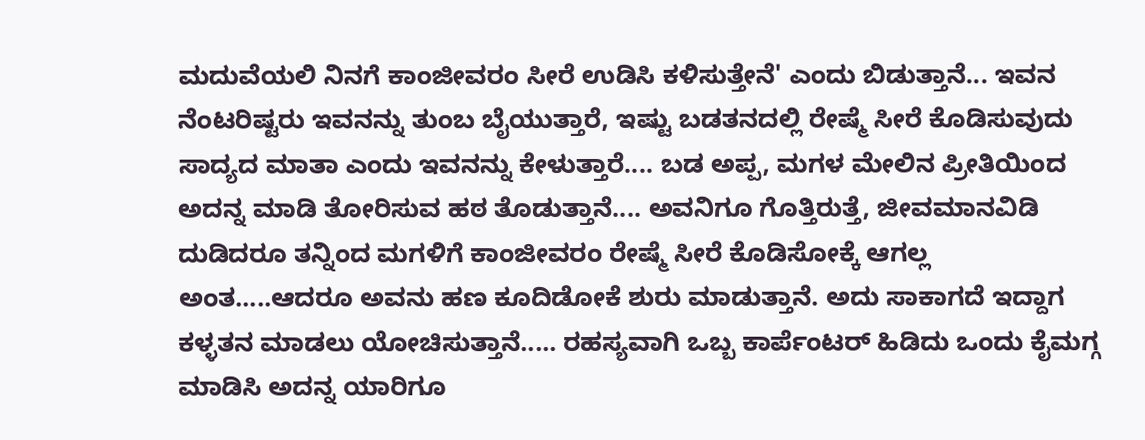ಮದುವೆಯಲಿ ನಿನಗೆ ಕಾಂಜೀವರಂ ಸೀರೆ ಉಡಿಸಿ ಕಳಿಸುತ್ತೇನೆ' ಎಂದು ಬಿಡುತ್ತಾನೆ... ಇವನ ನೆಂಟರಿಷ್ಟರು ಇವನನ್ನು ತುಂಬ ಬೈಯುತ್ತಾರೆ, ಇಷ್ಟು ಬಡತನದಲ್ಲಿ ರೇಷ್ಮೆ ಸೀರೆ ಕೊಡಿಸುವುದು ಸಾದ್ಯದ ಮಾತಾ ಎಂದು ಇವನನ್ನು ಕೇಳುತ್ತಾರೆ.... ಬಡ ಅಪ್ಪ, ಮಗಳ ಮೇಲಿನ ಪ್ರೀತಿಯಿಂದ ಅದನ್ನ ಮಾಡಿ ತೋರಿಸುವ ಹಠ ತೊಡುತ್ತಾನೆ.... ಅವನಿಗೂ ಗೊತ್ತಿರುತ್ತೆ, ಜೀವಮಾನವಿಡಿ ದುಡಿದರೂ ತನ್ನಿಂದ ಮಗಳಿಗೆ ಕಾಂಜೀವರಂ ರೇಷ್ಮೆ ಸೀರೆ ಕೊಡಿಸೋಕ್ಕೆ ಆಗಲ್ಲ ಅಂತ.....ಆದರೂ ಅವನು ಹಣ ಕೂದಿಡೋಕೆ ಶುರು ಮಾಡುತ್ತಾನೆ. ಅದು ಸಾಕಾಗದೆ ಇದ್ದಾಗ ಕಳ್ಳತನ ಮಾಡಲು ಯೋಚಿಸುತ್ತಾನೆ..... ರಹಸ್ಯವಾಗಿ ಒಬ್ಬ ಕಾರ್ಪೆಂಟರ್ ಹಿಡಿದು ಒಂದು ಕೈಮಗ್ಗ ಮಾಡಿಸಿ ಅದನ್ನ ಯಾರಿಗೂ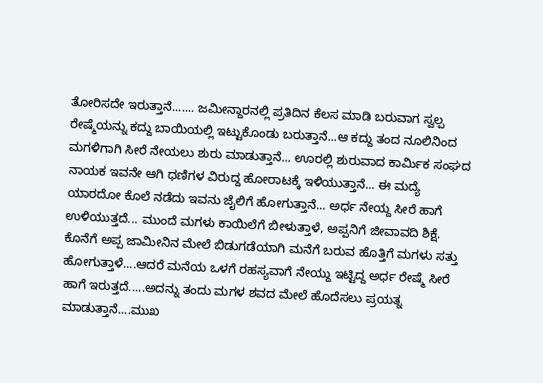ತೋರಿಸದೇ ಇರುತ್ತಾನೆ....... ಜಮೀನ್ದಾರನಲ್ಲಿ ಪ್ರತಿದಿನ ಕೆಲಸ ಮಾಡಿ ಬರುವಾಗ ಸ್ವಲ್ಪ ರೇಷ್ಮೆಯನ್ನು ಕದ್ದು ಬಾಯಿಯಲ್ಲಿ ಇಟ್ಟುಕೊಂಡು ಬರುತ್ತಾನೆ...ಆ ಕದ್ದು ತಂದ ನೂಲಿನಿಂದ ಮಗಳಿಗಾಗಿ ಸೀರೆ ನೇಯಲು ಶುರು ಮಾಡುತ್ತಾನೆ... ಊರಲ್ಲಿ ಶುರುವಾದ ಕಾರ್ಮಿಕ ಸಂಘದ ನಾಯಕ ಇವನೇ ಆಗಿ ಧಣಿಗಳ ವಿರುದ್ದ ಹೋರಾಟಕ್ಕೆ ಇಳಿಯುತ್ತಾನೆ... ಈ ಮದ್ಯೆ ಯಾರದೋ ಕೊಲೆ ನಡೆದು ಇವನು ಜೈಲಿಗೆ ಹೋಗುತ್ತಾನೆ... ಅರ್ಧ ನೇಯ್ದ ಸೀರೆ ಹಾಗೆ ಉಳಿಯುತ್ತದೆ... ಮುಂದೆ ಮಗಳು ಕಾಯಿಲೆಗೆ ಬೀಳುತ್ತಾಳೆ, ಅಪ್ಪನಿಗೆ ಜೀವಾವದಿ ಶಿಕ್ಷೆ. ಕೊನೆಗೆ ಅಪ್ಪ ಜಾಮೀನಿನ ಮೇಲೆ ಬಿಡುಗಡೆಯಾಗಿ ಮನೆಗೆ ಬರುವ ಹೊತ್ತಿಗೆ ಮಗಳು ಸತ್ತು ಹೋಗುತ್ತಾಳೆ....ಆದರೆ ಮನೆಯ ಒಳಗೆ ರಹಸ್ಯವಾಗೆ ನೇಯ್ದು ಇಟ್ಟಿದ್ದ ಅರ್ಧ ರೇಷ್ಮೆ ಸೀರೆ ಹಾಗೆ ಇರುತ್ತದೆ.....ಅದನ್ನು ತಂದು ಮಗಳ ಶವದ ಮೇಲೆ ಹೊದೆಸಲು ಪ್ರಯತ್ನ ಮಾಡುತ್ತಾನೆ....ಮುಖ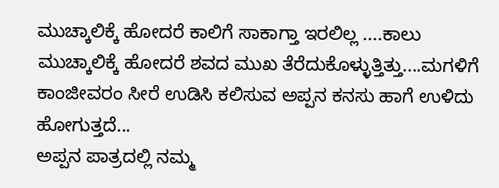ಮುಚ್ಕಾಲಿಕ್ಕೆ ಹೋದರೆ ಕಾಲಿಗೆ ಸಾಕಾಗ್ತಾ ಇರಲಿಲ್ಲ ....ಕಾಲು ಮುಚ್ಕಾಲಿಕ್ಕೆ ಹೋದರೆ ಶವದ ಮುಖ ತೆರೆದುಕೊಳ್ಳುತ್ತಿತ್ತು....ಮಗಳಿಗೆ ಕಾಂಜೀವರಂ ಸೀರೆ ಉಡಿಸಿ ಕಲಿಸುವ ಅಪ್ಪನ ಕನಸು ಹಾಗೆ ಉಳಿದು ಹೋಗುತ್ತದೆ...
ಅಪ್ಪನ ಪಾತ್ರದಲ್ಲಿ ನಮ್ಮ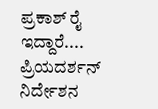ಪ್ರಕಾಶ್ ರೈ ಇದ್ದಾರೆ.... ಪ್ರಿಯದರ್ಶನ್ ನಿರ್ದೇಶನ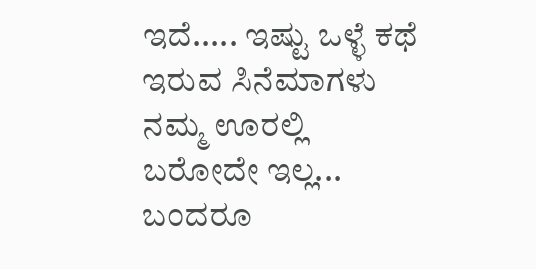ಇದೆ..... ಇಷ್ಟು ಒಳ್ಳೆ ಕಥೆ ಇರುವ ಸಿನೆಮಾಗಳು ನಮ್ಮ ಊರಲ್ಲಿ ಬರೋದೇ ಇಲ್ಲ... ಬಂದರೂ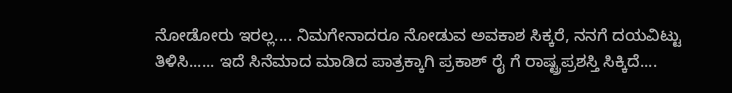ನೋಡೋರು ಇರಲ್ಲ.... ನಿಮಗೇನಾದರೂ ನೋಡುವ ಅವಕಾಶ ಸಿಕ್ಕರೆ, ನನಗೆ ದಯವಿಟ್ಟು ತಿಳಿಸಿ...... ಇದೆ ಸಿನೆಮಾದ ಮಾಡಿದ ಪಾತ್ರಕ್ಕಾಗಿ ಪ್ರಕಾಶ್ ರೈ ಗೆ ರಾಷ್ಟ್ರಪ್ರಶಸ್ತಿ ಸಿಕ್ಕಿದೆ....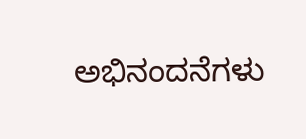ಅಭಿನಂದನೆಗಳು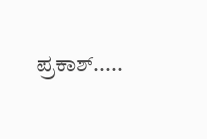ಪ್ರಕಾಶ್.....